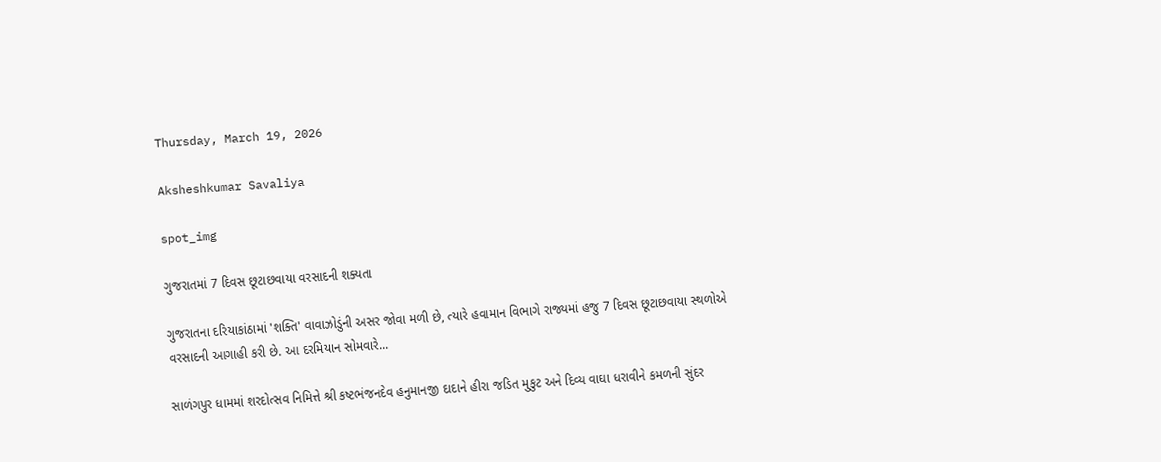Thursday, March 19, 2026

Aksheshkumar Savaliya

spot_img

ગુજરાતમાં 7 દિવસ છૂટાછવાયા વરસાદની શક્યતા

ગુજરાતના દરિયાકાંઠામાં 'શક્તિ' વાવાઝોડુંની અસર જોવા મળી છે, ત્યારે હવામાન વિભાગે રાજ્યમાં હજુ 7 દિવસ છૂટાછવાયા સ્થળોએ વરસાદની આગાહી કરી છે. આ દરમિયાન સોમવારે...

સાળંગપુર ધામમાં શરદોત્સવ નિમિત્તે શ્રી કષ્ટભંજનદેવ હનુમાનજી દાદાને હીરા જડિત મુકુટ અને દિવ્ય વાઘા ધરાવીને કમળની સુંદર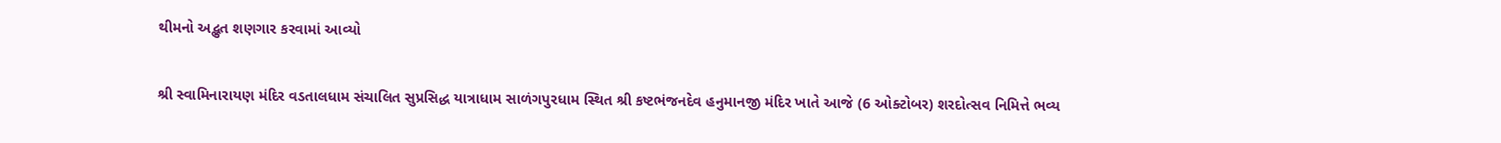થીમનો અદ્ભુત શણગાર કરવામાં આવ્યો

શ્રી સ્વામિનારાયણ મંદિર વડતાલધામ સંચાલિત સુપ્રસિદ્ધ યાત્રાધામ સાળંગપુરધામ સ્થિત શ્રી કષ્ટભંજનદેવ હનુમાનજી મંદિર ખાતે આજે (6 ઓક્ટોબર) શરદોત્સવ નિમિત્તે ભવ્ય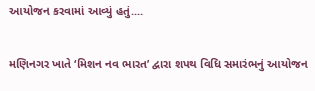આયોજન કરવામાં આવ્યું હતું....

મણિનગર ખાતે ‘મિશન નવ ભારત’ દ્વારા શપથ વિધિ સમારંભનું આયોજન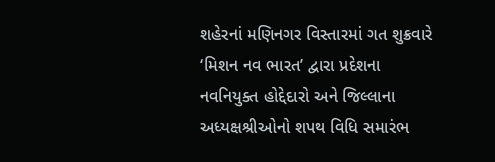શહેરનાં મણિનગર વિસ્તારમાં ગત શુક્રવારે ‘મિશન નવ ભારત’ દ્વારા પ્રદેશના નવનિયુક્ત હોદ્દેદારો અને જિલ્લાના અધ્યક્ષશ્રીઓનો શપથ વિધિ સમારંભ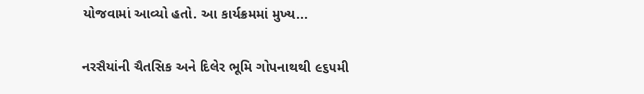યોજવામાં આવ્યો હતો. આ કાર્યક્રમમાં મુખ્ય...

નરસૈયાંની ચૈતસિક અને દિલેર ભૂમિ ગોપનાથથી ૯૬૫મી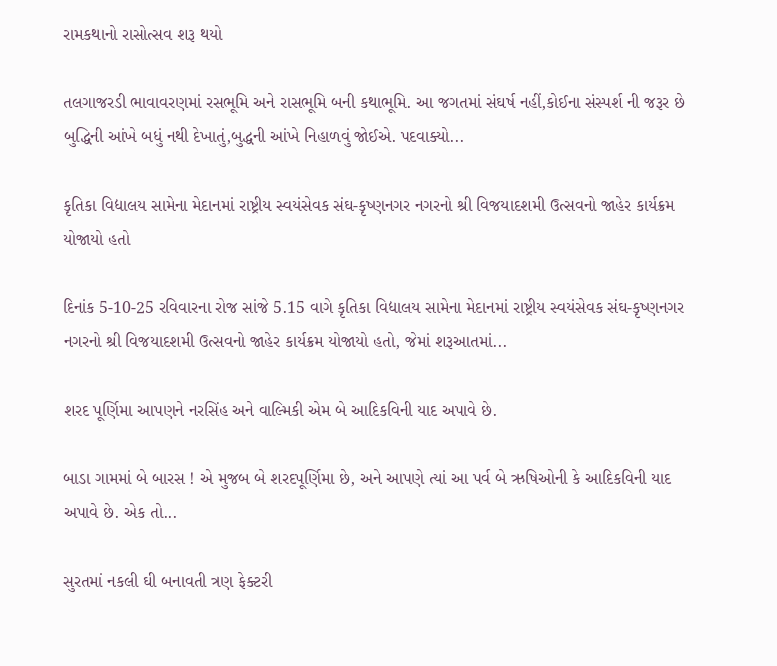રામકથાનો રાસોત્સવ શરૂ થયો

તલગાજરડી ભાવાવરણમાં રસભૂમિ અને રાસભૂમિ બની કથાભૂમિ. આ જગતમાં સંઘર્ષ નહીં,કોઈના સંસ્પર્શ ની જરૂર છે બુદ્ધિની આંખે બધું નથી દેખાતું,બુદ્ધની આંખે નિહાળવું જોઈએ. પદવાક્યો...

કૃતિકા વિદ્યાલય સામેના મેદાનમાં રાષ્ટ્રીય સ્વયંસેવક સંઘ-કૃષ્ણનગર નગરનો શ્રી વિજયાદશમી ઉત્સવનો જાહેર કાર્યક્રમ યોજાયો હતો

દિનાંક 5-10-25 રવિવારના રોજ સાંજે 5.15 વાગે કૃતિકા વિદ્યાલય સામેના મેદાનમાં રાષ્ટ્રીય સ્વયંસેવક સંઘ-કૃષ્ણનગર નગરનો શ્રી વિજયાદશમી ઉત્સવનો જાહેર કાર્યક્રમ યોજાયો હતો, જેમાં શરૂઆતમાં...

શરદ પૂર્ણિમા આપણને નરસિંહ અને વાલ્મિકી એમ બે આદિકવિની યાદ અપાવે છે.

બાડા ગામમાં બે બારસ ! એ મુજબ બે શરદપૂર્ણિમા છે, અને આપણે ત્યાં આ પર્વ બે ઋષિઓની કે આદિકવિની યાદ અપાવે છે. એક તો...

સુરતમાં નકલી ઘી બનાવતી ત્રણ ફેક્ટરી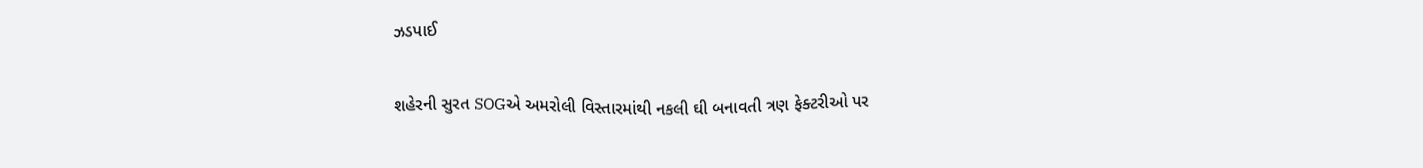ઝડપાઈ

શહેરની સુરત SOGએ અમરોલી વિસ્તારમાંથી નકલી ઘી બનાવતી ત્રણ ફેક્ટરીઓ પર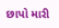છાપો મારી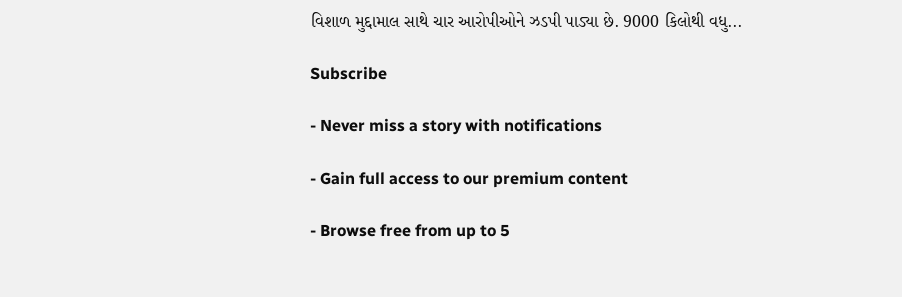વિશાળ મુદ્દામાલ સાથે ચાર આરોપીઓને ઝડપી પાડ્યા છે. 9000 કિલોથી વધુ...

Subscribe

- Never miss a story with notifications

- Gain full access to our premium content

- Browse free from up to 5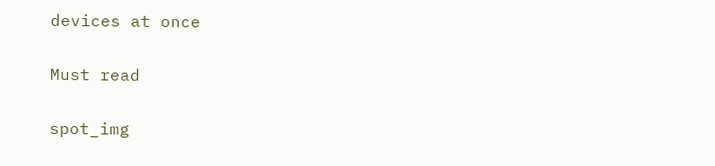devices at once

Must read

spot_img